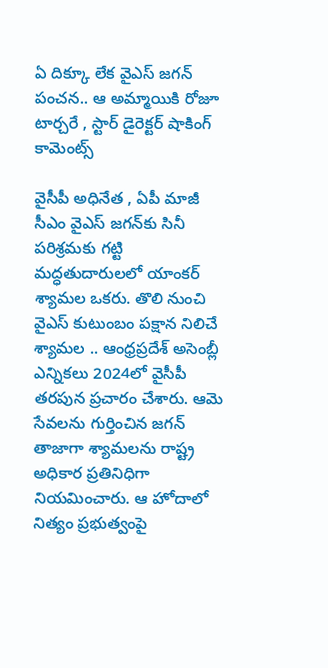ఏ దిక్కూ లేక వైఎస్ జగన్ పంచన.. ఆ అమ్మాయికి రోజూ టార్చరే , స్టార్ డైరెక్టర్ షాకింగ్ కామెంట్స్

వైసీపీ అధినేత , ఏపీ మాజీ సీఎం వైఎస్ జగన్‌కు సినీ పరిశ్రమకు గట్టి మద్ధతుదారులలో యాంకర్ శ్యామల ఒకరు. తొలి నుంచి వైఎస్ కుటుంబం పక్షాన నిలిచే శ్యామల .. ఆంధ్రప్రదేశ్ అసెంబ్లీ ఎన్నికలు 2024లో వైసీపీ తరపున ప్రచారం చేశారు. ఆమె సేవలను గుర్తించిన జగన్ తాజాగా శ్యామలను రాష్ట్ర అధికార ప్రతినిధిగా నియమించారు. ఆ హోదాలో నిత్యం ప్రభుత్వంపై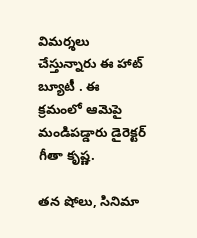విమర్శలు చేస్తున్నారు ఈ హాట్ బ్యూటీ . ఈ క్రమంలో ఆమెపై మండిపడ్డారు డైరెక్టర్ గీతా కృష్ణ.

తన షోలు, సినిమా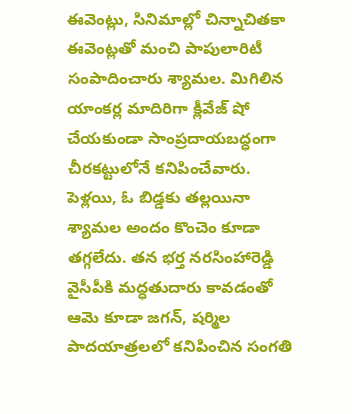ఈవెంట్లు, సినిమాల్లో చిన్నాచితకా ఈవెంట్లతో మంచి పాపులారిటీ సంపాదించారు శ్యామల. మిగిలిన యాంకర్ల మాదిరిగా క్లీవేజ్ షో చేయకుండా సాంప్రదాయబద్ధంగా చీరకట్టులోనే కనిపించేవారు. పెళ్లయి, ఓ బిడ్డకు తల్లయినా శ్యామల అందం కొంచెం కూడా తగ్గలేదు. తన భర్త నరసింహారెడ్డి వైసీపీకి మద్ధతుదారు కావడంతో ఆమె కూడా జగన్, షర్మిల పాదయాత్రలలో కనిపించిన సంగతి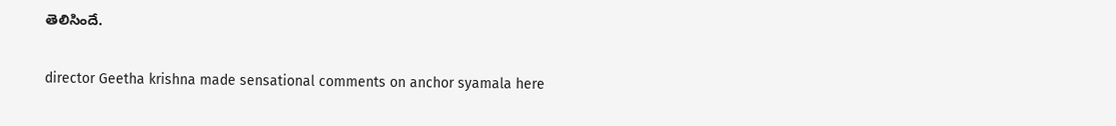తెలిసిందే.

director Geetha krishna made sensational comments on anchor syamala here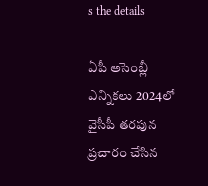s the details

ఏపీ అసెంబ్లీ ఎన్నికలు 2024లో వైసీపీ తరపున ప్రచారం చేసిన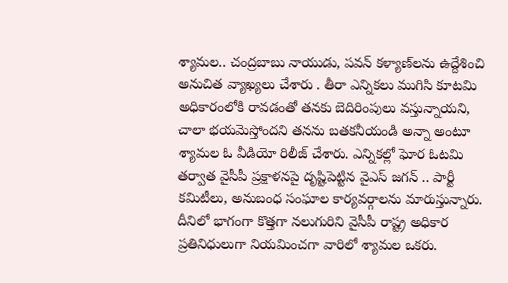శ్యామల.. చంద్రబాబు నాయుడు, పవన్ కళ్యాణ్‌లను ఉద్దేశించి అనుచిత వ్యాఖ్యలు చేశారు . తీరా ఎన్నికలు ముగిసి కూటమి అధికారంలోకి రావడంతో తనకు బెదిరింపులు వస్తున్నాయని, చాలా భయమెస్తోందని తనను బతకనీయండి అన్నా అంటూ శ్యామల ఓ వీడియో రిలీజ్ చేశారు. ఎన్నికల్లో ఘోర ఓటమి తర్వాత వైసీపీ ప్రక్షాళనపై దృష్టిపెట్టిన వైఎస్ జగన్ .. పార్టీ కమిటీలు, అనుబంధ సంఘాల కార్యవర్గాలను మారుస్తున్నారు. దీనిలో భాగంగా కొత్తగా నలుగురిని వైసీపీ రాష్ట్ర అధికార ప్రతినిధులుగా నియమించగా వారిలో శ్యామల ఒకరు.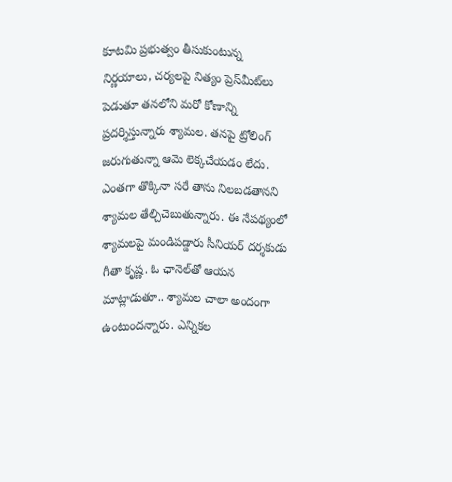కూటమి ప్రభుత్వం తీసుకుంటున్న నిర్ణయాలు, చర్యలపై నిత్యం ప్రెస్‌మీట్‌లు పెడుతూ తనలోని మరో కోణాన్ని ప్రదర్శిస్తున్నారు శ్యామల. తనపై ట్రోలింగ్ జరుగుతున్నా ఆమె లెక్కచేయడం లేదు. ఎంతగా తొక్కినా సరే తాను నిలబడతానని శ్యామల తేల్చిచెబుతున్నారు. ఈ నేపథ్యంలో శ్యామలపై మండిపడ్డారు సీనియర్ దర్శకుడు గీతా కృష్ణ. ఓ ఛానెల్‌తో ఆయన మాట్లాడుతూ.. శ్యామల చాలా అందంగా ఉంటుందన్నారు. ఎన్నికల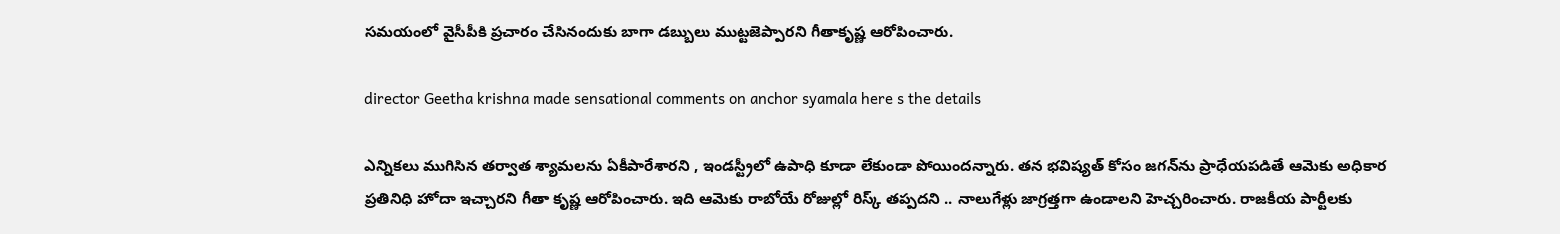సమయంలో వైసీపీకి ప్రచారం చేసినందుకు బాగా డబ్బులు ముట్టజెప్పారని గీతాకృష్ణ ఆరోపించారు.

director Geetha krishna made sensational comments on anchor syamala here s the details

ఎన్నికలు ముగిసిన తర్వాత శ్యామలను ఏకీపారేశారని , ఇండస్ట్రీలో ఉపాధి కూడా లేకుండా పోయిందన్నారు. తన భవిష్యత్ కోసం జగన్‌ను ప్రాధేయపడితే ఆమెకు అధికార ప్రతినిధి హోదా ఇచ్చారని గీతా కృష్ణ ఆరోపించారు. ఇది ఆమెకు రాబోయే రోజుల్లో రిస్క్ తప్పదని .. నాలుగేళ్లు జాగ్రత్తగా ఉండాలని హెచ్చరించారు. రాజకీయ పార్టీలకు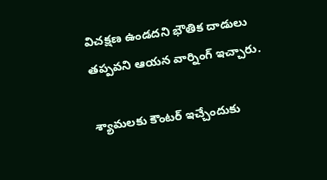విచక్షణ ఉండదని భౌతిక దాడులు తప్పవని ఆయన వార్నింగ్ ఇచ్చారు.

శ్యామలకు కౌంటర్ ఇచ్చేందుకు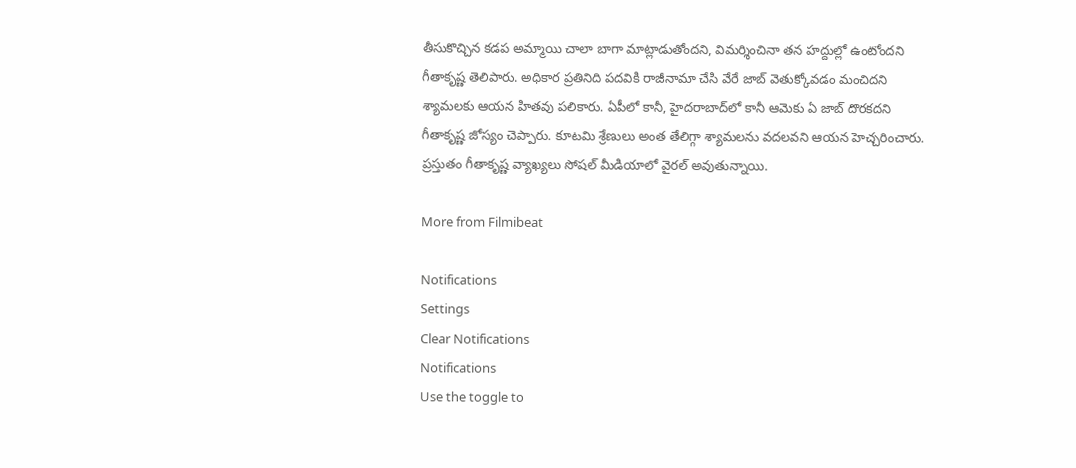తీసుకొచ్చిన కడప అమ్మాయి చాలా బాగా మాట్లాడుతోందని, విమర్శించినా తన హద్దుల్లో ఉంటోందని గీతాకృష్ణ తెలిపారు. అధికార ప్రతినిది పదవికి రాజీనామా చేసి వేరే జాబ్ వెతుక్కోవడం మంచిదని శ్యామలకు ఆయన హితవు పలికారు. ఏపీలో కానీ, హైదరాబాద్‌లో కానీ ఆమెకు ఏ జాబ్ దొరకదని గీతాకృష్ణ జోస్యం చెప్పారు. కూటమి శ్రేణులు అంత తేలిగ్గా శ్యామలను వదలవని ఆయన హెచ్చరించారు. ప్రస్తుతం గీతాకృష్ణ వ్యాఖ్యలు సోషల్ మీడియాలో వైరల్ అవుతున్నాయి.

More from Filmibeat

Notifications
Settings
Clear Notifications
Notifications
Use the toggle to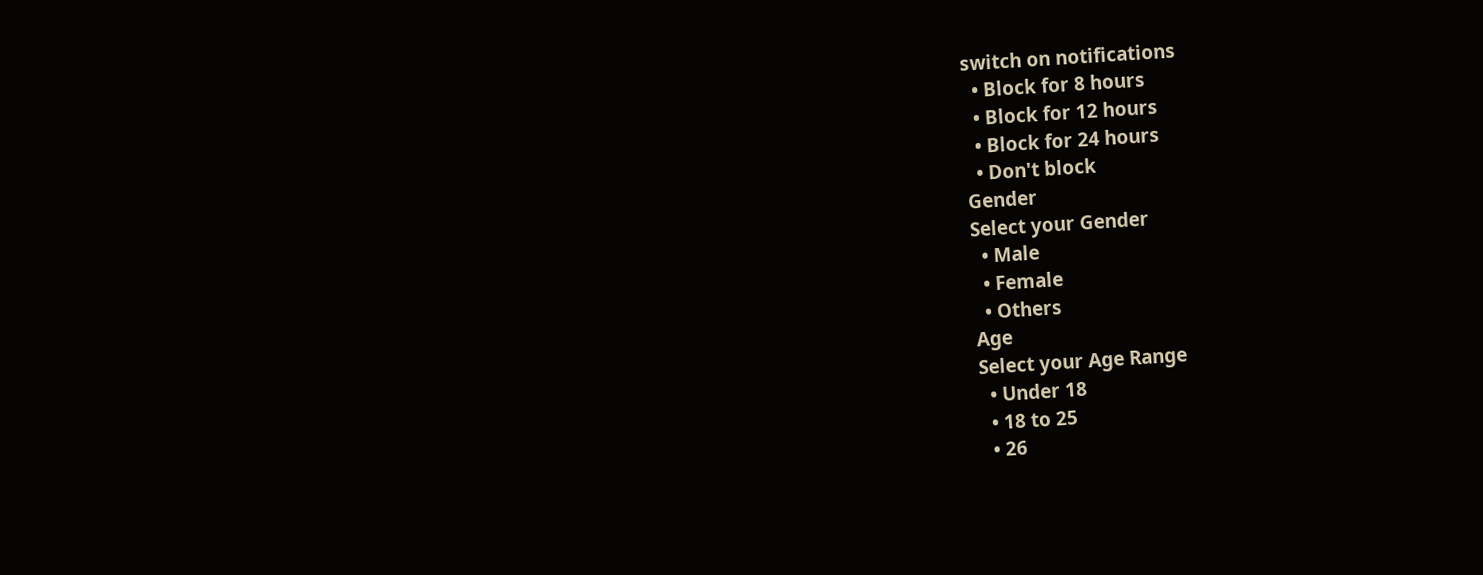switch on notifications
  • Block for 8 hours
  • Block for 12 hours
  • Block for 24 hours
  • Don't block
Gender
Select your Gender
  • Male
  • Female
  • Others
Age
Select your Age Range
  • Under 18
  • 18 to 25
  • 26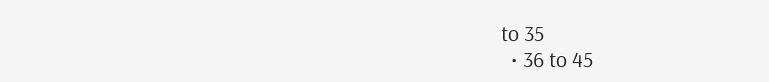to 35
  • 36 to 45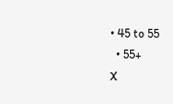• 45 to 55
  • 55+
X